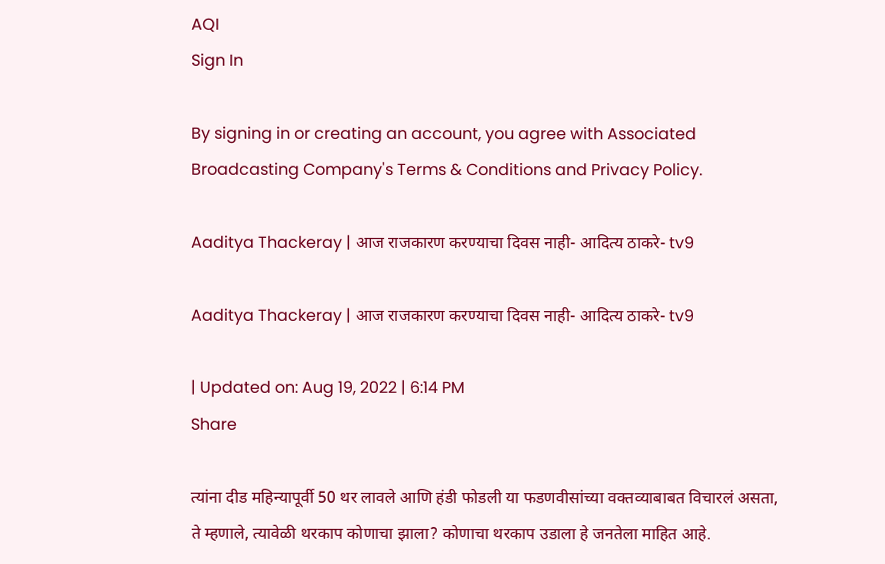AQI
Sign In

By signing in or creating an account, you agree with Associated Broadcasting Company's Terms & Conditions and Privacy Policy.

Aaditya Thackeray | आज राजकारण करण्याचा दिवस नाही- आदित्य ठाकरे- tv9

Aaditya Thackeray | आज राजकारण करण्याचा दिवस नाही- आदित्य ठाकरे- tv9

| Updated on: Aug 19, 2022 | 6:14 PM
Share

त्यांना दीड महिन्यापूर्वी 50 थर लावले आणि हंडी फोडली या फडणवीसांच्या वक्तव्याबाबत विचारलं असता, ते म्हणाले, त्यावेळी थरकाप कोणाचा झाला? कोणाचा थरकाप उडाला हे जनतेला माहित आहे.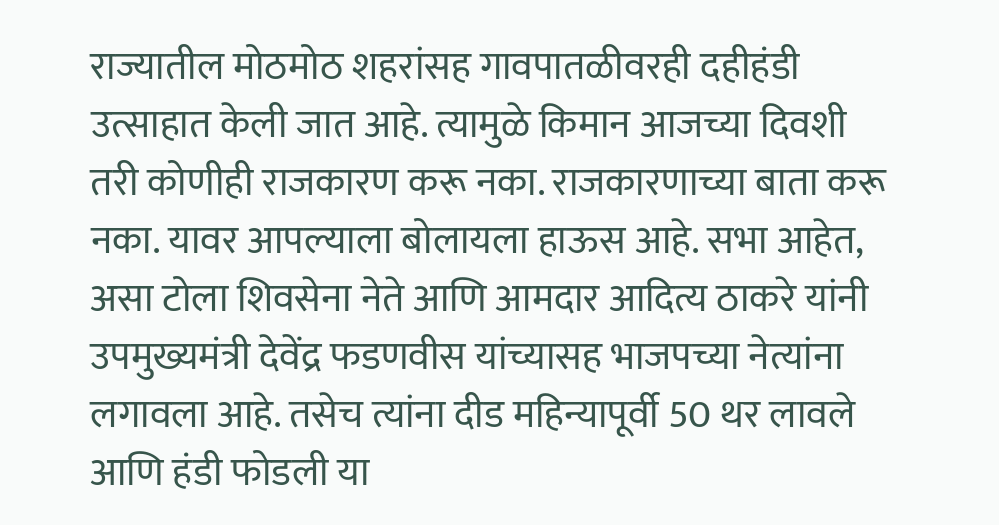राज्यातील मोठमोठ शहरांसह गावपातळीवरही दहीहंडी उत्साहात केली जात आहे. त्यामुळे किमान आजच्या दिवशी तरी कोणीही राजकारण करू नका. राजकारणाच्या बाता करू नका. यावर आपल्याला बोलायला हाऊस आहे. सभा आहेत, असा टोला शिवसेना नेते आणि आमदार आदित्य ठाकरे यांनी उपमुख्यमंत्री देवेंद्र फडणवीस यांच्यासह भाजपच्या नेत्यांना लगावला आहे. तसेच त्यांना दीड महिन्यापूर्वी 50 थर लावले आणि हंडी फोडली या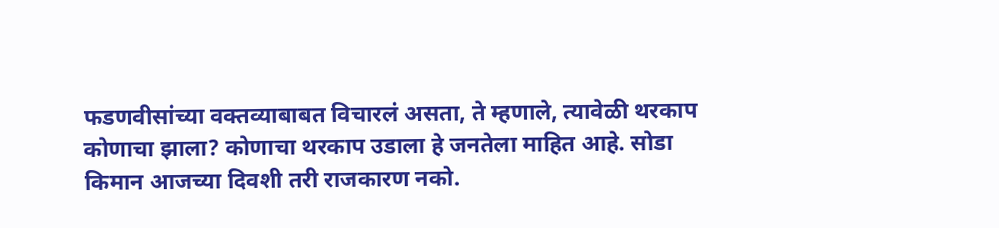फडणवीसांच्या वक्तव्याबाबत विचारलं असता, ते म्हणाले, त्यावेळी थरकाप कोणाचा झाला? कोणाचा थरकाप उडाला हे जनतेला माहित आहे. सोडा किमान आजच्या दिवशी तरी राजकारण नको.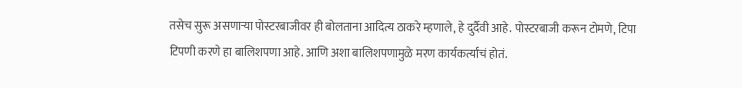तसेच सुरू असणाऱ्या पोस्टरबाजीवर ही बोलताना आदित्य ठाकरे म्हणाले, हे दुर्दैवी आहे. पोस्टरबाजी करून टोमणे, टिपा टिपणी करणे हा बालिशपणा आहे. आणि अशा बालिशपणामुळे मरण कार्यकर्त्यांचं होतं.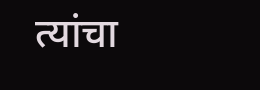त्यांचा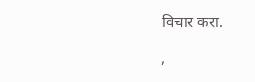विचार करा.

,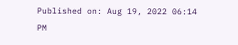Published on: Aug 19, 2022 06:14 PM